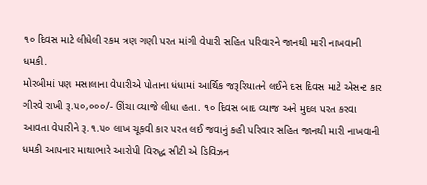૧૦ દિવસ માટે લીધેલી રકમ ત્રણ ગણી પરત માંગી વેપારી સહિત પરિવારને જાનથી મારી નાખવાની ધમકી.
મોરબીમાં પણ મસાલાના વેપારીએ પોતાના ધંધામાં આર્થિક જરૂરિયાતને લઈને દસ દિવસ માટે એસન્ટ કાર ગીરવે રાખી રૂ.૫૦,૦૦૦/- ઊંચા વ્યાજે લીધા હતા. ૧૦ દિવસ બાદ વ્યાજ અને મુદલ પરત કરવા આવતા વેપારીને રૂ.૧.૫૦ લાખ ચૂકવી કાર પરત લઈ જવાનું કહી પરિવાર સહિત જાનથી મારી નાખવાની ધમકી આપનાર માથાભારે આરોપી વિરુદ્ધ સીટી એ ડિવિઝન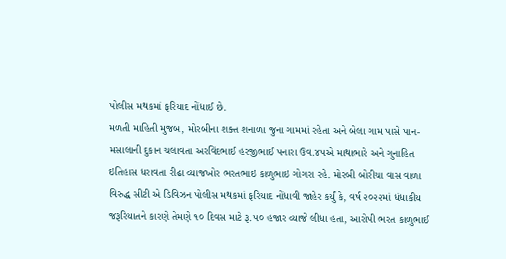પોલીસ મથકમાં ફરિયાદ નોંધાઈ છે.
મળતી માહિતી મુજબ, મોરબીના શક્ત શનાળા જુના ગામમાં રહેતા અને બેલા ગામ પાસે પાન-મસાલાની દુકાન ચલાવતા અરવિંદભાઈ હરજીભાઈ પનારા ઉવ.૪૫એ માથાભારે અને ગુનાહિત ઇતિહાસ ધરાવતા રીઢા વ્યાજખોર ભરતભાઇ કાળુભાઇ ગોગરા રહે. મોરબી બોરીચા વાસ વાળા વિરુદ્ધ સીટી એ ડિવિઝન પોલીસ મથકમાં ફરિયાદ નોંધાવી જાહેર કર્યું કે, વર્ષ ૨૦૨૨માં ધંધાકીય જરૂરિયાતને કારણે તેમણે ૧૦ દિવસ માટે રૂ.૫૦ હજાર વ્યાજે લીધા હતા, આરોપી ભરત કાળુભાઈ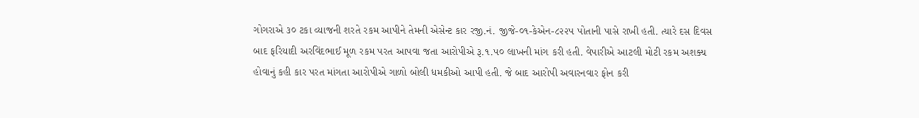ગોગરાએ ૩૦ ટકા વ્યાજની શરતે રકમ આપીને તેમની એસેન્ટ કાર રજી.નં. જીજે-૦૧-કેએન-૮૨૨૫ પોતાની પાસે રાખી હતી. ત્યારે દસ દિવસ બાદ ફરિયાદી અરવિંદભાઈ મૂળ રકમ પરત આપવા જતા આરોપીએ રૂ.૧.૫૦ લાખની માંગ કરી હતી. વેપારીએ આટલી મોટી રકમ અશક્ય હોવાનું કહી કાર પરત માંગતા આરોપીએ ગાળો બોલી ધમકીઓ આપી હતી. જે બાદ આરોપી અવારનવાર ફોન કરી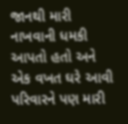જાનથી મારી નાખવાની ધમકી આપતો હતો અને એક વખત ઘરે આવી પરિવારને પણ મારી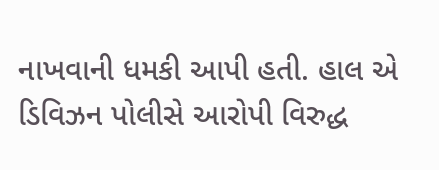નાખવાની ધમકી આપી હતી. હાલ એ ડિવિઝન પોલીસે આરોપી વિરુદ્ધ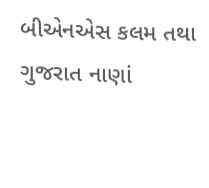બીએનએસ કલમ તથા ગુજરાત નાણાં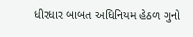ધીરધાર બાબત અધિનિયમ હેઠળ ગુનો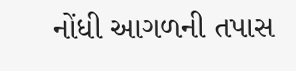નોંધી આગળની તપાસ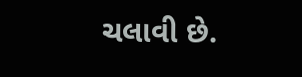ચલાવી છે.